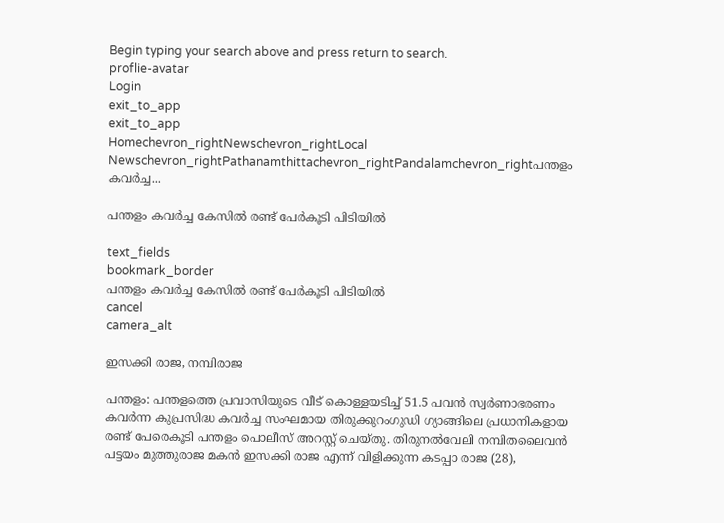Begin typing your search above and press return to search.
proflie-avatar
Login
exit_to_app
exit_to_app
Homechevron_rightNewschevron_rightLocal Newschevron_rightPathanamthittachevron_rightPandalamchevron_rightപന്തളം കവർച്ച...

പന്തളം കവർച്ച കേസിൽ രണ്ട് പേർകൂടി പിടിയിൽ

text_fields
bookmark_border
പന്തളം കവർച്ച കേസിൽ രണ്ട് പേർകൂടി പിടിയിൽ
cancel
camera_alt

ഇസക്കി രാജ, നമ്പിരാജ

പന്തളം: പന്തളത്തെ പ്രവാസിയുടെ വീട് കൊള്ളയടിച്ച് 51.5 പവൻ സ്വർണാഭരണം കവർന്ന കുപ്രസിദ്ധ കവർച്ച സംഘമായ തിരുക്കുറംഗുഡി ഗ്യാങ്ങിലെ പ്രധാനികളായ രണ്ട് പേരെകൂടി പന്തളം പൊലീസ് അറസ്റ്റ് ചെയ്തു. തിരുനൽവേലി നമ്പിതലൈവൻ പട്ടയം മുത്തുരാജ മകൻ ഇസക്കി രാജ എന്ന് വിളിക്കുന്ന കടപ്പാ രാജ (28),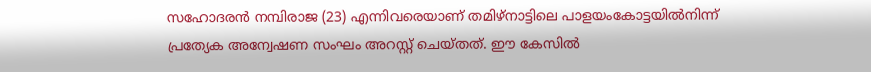സഹോദരൻ നമ്പിരാജ (23) എന്നിവരെയാണ് തമിഴ്നാട്ടിലെ പാളയംകോട്ടയിൽനിന്ന് പ്രത്യേക അന്വേഷണ സംഘം അറസ്റ്റ് ചെയ്തത്. ഈ കേസിൽ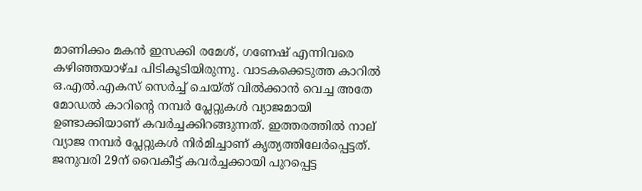മാണിക്കം മകൻ ഇസക്കി രമേശ്, ഗണേഷ് എന്നിവരെ കഴിഞ്ഞയാഴ്ച പിടികൂടിയിരുന്നു. വാടകക്കെടുത്ത കാറിൽ ഒ.എൽ.എകസ് സെർച്ച് ചെയ്ത് വിൽക്കാൻ വെച്ച അതേ മോഡൽ കാറിന്‍റെ നമ്പർ പ്ലേറ്റുകൾ വ്യാജമായി ഉണ്ടാക്കിയാണ് കവർച്ചക്കിറങ്ങുന്നത്. ഇത്തരത്തിൽ നാല് വ്യാജ നമ്പർ പ്ലേറ്റുകൾ നിർമിച്ചാണ് കൃത്യത്തിലേർപ്പെട്ടത്. ജനുവരി 29ന് വൈകീട്ട് കവർച്ചക്കായി പുറപ്പെട്ട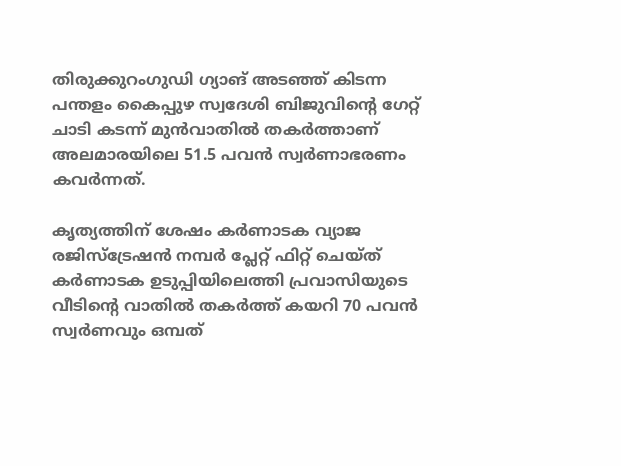തിരുക്കുറംഗുഡി ഗ്യാങ് അടഞ്ഞ് കിടന്ന പന്തളം കൈപ്പുഴ സ്വദേശി ബിജുവിന്‍റെ ഗേറ്റ് ചാടി കടന്ന് മുൻവാതിൽ തകർത്താണ് അലമാരയിലെ 51.5 പവൻ സ്വർണാഭരണം കവർന്നത്.

കൃത്യത്തിന് ശേഷം കർണാടക വ്യാജ രജിസ്ട്രേഷൻ നമ്പർ പ്ലേറ്റ് ഫിറ്റ് ചെയ്ത് കർണാടക ഉടുപ്പിയിലെത്തി പ്രവാസിയുടെ വീടിന്‍റെ വാതിൽ തകർത്ത് കയറി 70 പവൻ സ്വർണവും ഒമ്പത്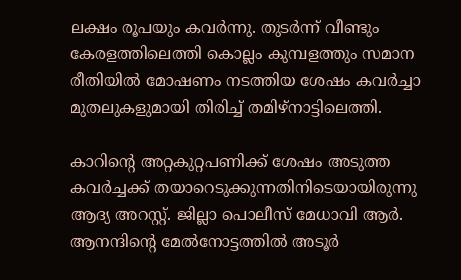ലക്ഷം രൂപയും കവർന്നു. തുടർന്ന് വീണ്ടും കേരളത്തിലെത്തി കൊല്ലം കുമ്പളത്തും സമാന രീതിയിൽ മോഷണം നടത്തിയ ശേഷം കവർച്ചാ മുതലുകളുമായി തിരിച്ച് തമിഴ്നാട്ടിലെത്തി.

കാറിന്‍റെ അറ്റകുറ്റപണിക്ക് ശേഷം അടുത്ത കവർച്ചക്ക് തയാറെടുക്കുന്നതിനിടെയായിരുന്നു ആദ്യ അറസ്റ്റ്. ജില്ലാ പൊലീസ് മേധാവി ആർ. ആനന്ദിന്‍റെ മേൽനോട്ടത്തിൽ അടൂർ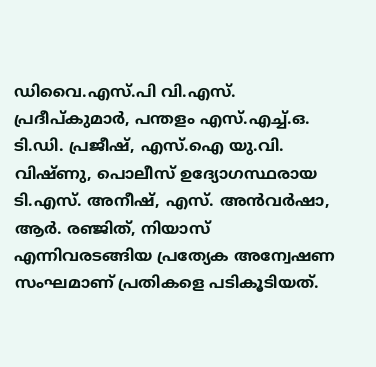ഡിവൈ.എസ്.പി വി.എസ്. പ്രദീപ്കുമാർ, പന്തളം എസ്.എച്ച്.ഒ. ടി.ഡി. പ്രജീഷ്, എസ്.ഐ യു.വി. വിഷ്ണു, പൊലീസ് ഉദ്യോഗസ്ഥരായ ടി.എസ്. അനീഷ്, എസ്. അൻവർഷാ, ആർ. രഞ്ജിത്, നിയാസ് എന്നിവരടങ്ങിയ പ്രത്യേക അന്വേഷണ സംഘമാണ് പ്രതികളെ പടികൂടിയത്.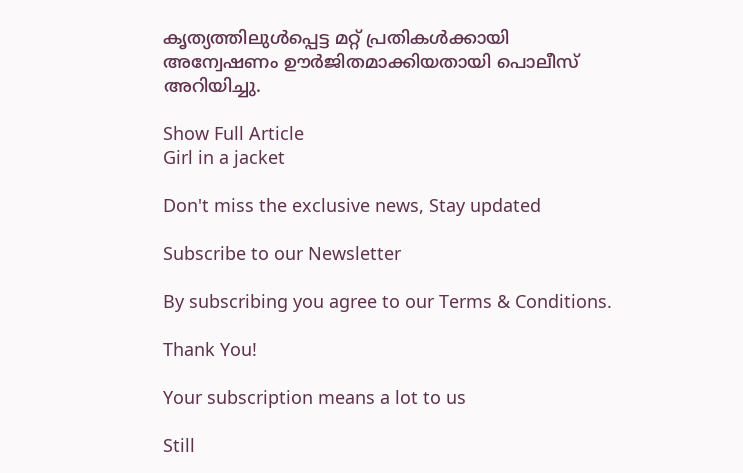കൃത്യത്തിലുൾപ്പെട്ട മറ്റ് പ്രതികൾക്കായി അന്വേഷണം ഊർജിതമാക്കിയതായി പൊലീസ് അറിയിച്ചു.

Show Full Article
Girl in a jacket

Don't miss the exclusive news, Stay updated

Subscribe to our Newsletter

By subscribing you agree to our Terms & Conditions.

Thank You!

Your subscription means a lot to us

Still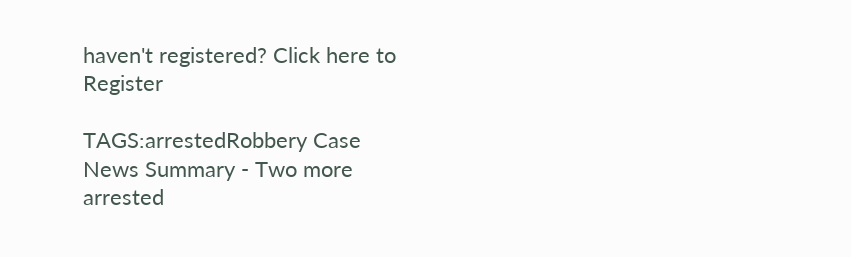haven't registered? Click here to Register

TAGS:arrestedRobbery Case
News Summary - Two more arrested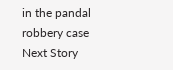in the pandal robbery case
Next Story